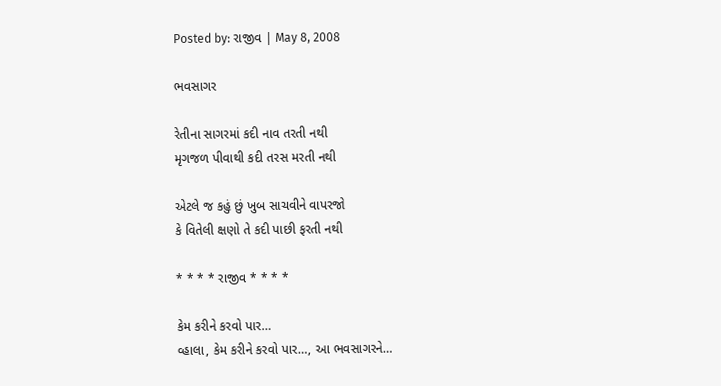Posted by: રાજીવ | May 8, 2008

ભવસાગર

રેતીના સાગરમાં કદી નાવ તરતી નથી
મૃગજળ પીવાથી કદી તરસ મરતી નથી

એટલે જ કહું છું ખુબ સાચવીને વાપરજો
કે વિતેલી ક્ષણો તે કદી પાછી ફરતી નથી

* * * * રાજીવ * * * *

કેમ કરીને કરવો પાર…
વ્હાલા, કેમ કરીને કરવો પાર…, આ ભવસાગરને…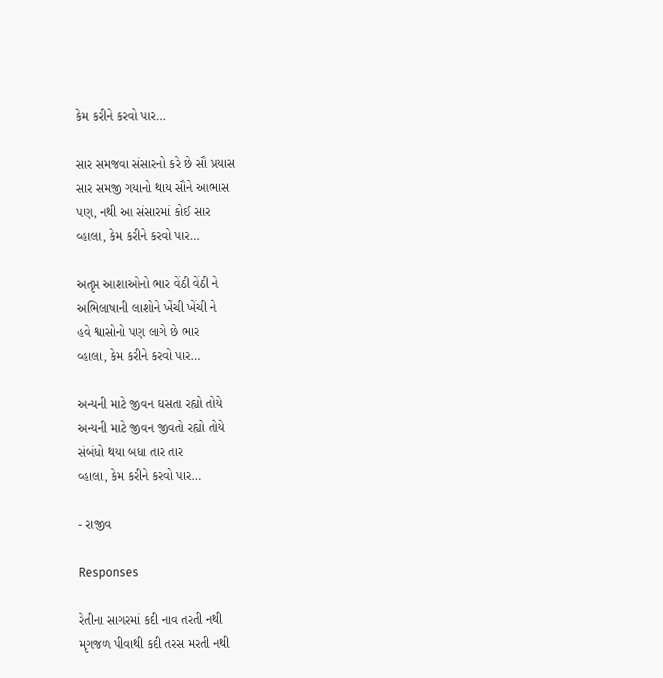કેમ કરીને કરવો પાર…

સાર સમજવા સંસારનો કરે છે સૌ પ્રયાસ
સાર સમજી ગયાનો થાય સૌને આભાસ
પણ, નથી આ સંસારમાં કોઈ સાર
વ્હાલા, કેમ કરીને કરવો પાર…

અતૃપ્ત આશાઓનો ભાર વેંઠી વેંઠી ને
અભિલાષાની લાશોને ખેંચી ખેંચી ને
હવે શ્વાસોનો પણ લાગે છે ભાર
વ્હાલા, કેમ કરીને કરવો પાર…

અન્યની માટે જીવન ઘસતા રહ્યો તોયે
અન્યની માટે જીવન જીવતો રહ્યો તોયે
સંબંધો થયા બધા તાર તાર
વ્હાલા, કેમ કરીને કરવો પાર…

- રાજીવ

Responses

રેતીના સાગરમાં કદી નાવ તરતી નથી
મૃગજળ પીવાથી કદી તરસ મરતી નથી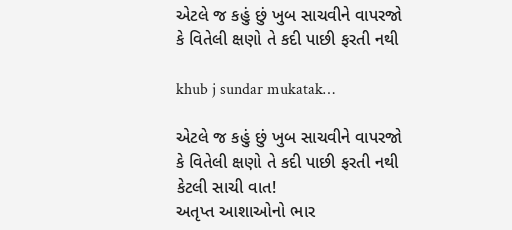એટલે જ કહું છું ખુબ સાચવીને વાપરજો
કે વિતેલી ક્ષણો તે કદી પાછી ફરતી નથી

khub j sundar mukatak…

એટલે જ કહું છું ખુબ સાચવીને વાપરજો
કે વિતેલી ક્ષણો તે કદી પાછી ફરતી નથી
કેટલી સાચી વાત!
અતૃપ્ત આશાઓનો ભાર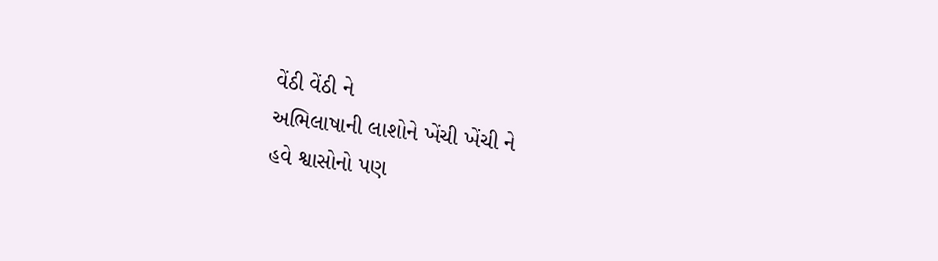વેંઠી વેંઠી ને
અભિલાષાની લાશોને ખેંચી ખેંચી ને
હવે શ્વાસોનો પણ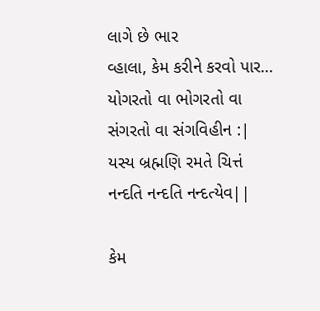લાગે છે ભાર
વ્હાલા, કેમ કરીને કરવો પાર…
યોગરતો વા ભોગરતો વા
સંગરતો વા સંગવિહીન :|
યસ્ય બ્રહ્મણિ રમતે ચિત્તં
નન્દતિ નન્દતિ નન્દત્યેવ||

કેમ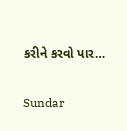કરીને કરવો પાર…

Sundar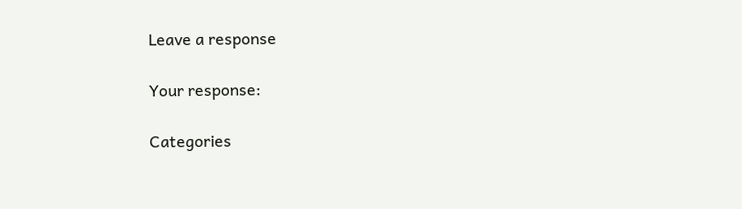Leave a response

Your response:

Categories